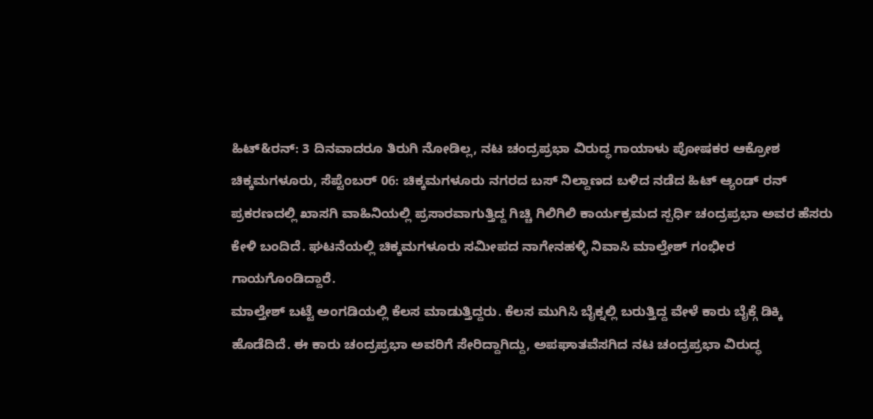ಹಿಟ್&ರನ್: 3 ದಿನವಾದರೂ ತಿರುಗಿ ನೋಡಿಲ್ಲ, ನಟ ಚಂದ್ರಪ್ರಭಾ ವಿರುದ್ಧ ಗಾಯಾಳು ಪೋಷಕರ ಆಕ್ರೋಶ
ಚಿಕ್ಕಮಗಳೂರು, ಸೆಪ್ಟೆಂಬರ್ 06: ಚಿಕ್ಕಮಗಳೂರು ನಗರದ ಬಸ್ ನಿಲ್ದಾಣದ ಬಳಿದ ನಡೆದ ಹಿಟ್ ಆ್ಯಂಡ್ ರನ್ ಪ್ರಕರಣದಲ್ಲಿ ಖಾಸಗಿ ವಾಹಿನಿಯಲ್ಲಿ ಪ್ರಸಾರವಾಗುತ್ತಿದ್ದ ಗಿಚ್ಚಿ ಗಿಲಿಗಿಲಿ ಕಾರ್ಯಕ್ರಮದ ಸ್ಪರ್ಧಿ ಚಂದ್ರಪ್ರಭಾ ಅವರ ಹೆಸರು ಕೇಳಿ ಬಂದಿದೆ. ಘಟನೆಯಲ್ಲಿ ಚಿಕ್ಕಮಗಳೂರು ಸಮೀಪದ ನಾಗೇನಹಳ್ಳಿ ನಿವಾಸಿ ಮಾಲ್ತೇಶ್ ಗಂಭೀರ ಗಾಯಗೊಂಡಿದ್ದಾರೆ.
ಮಾಲ್ತೇಶ್ ಬಟ್ಟೆ ಅಂಗಡಿಯಲ್ಲಿ ಕೆಲಸ ಮಾಡುತ್ತಿದ್ದರು. ಕೆಲಸ ಮುಗಿಸಿ ಬೈಕ್ನಲ್ಲಿ ಬರುತ್ತಿದ್ದ ವೇಳೆ ಕಾರು ಬೈಕ್ಗೆ ಡಿಕ್ಕಿ ಹೊಡೆದಿದೆ. ಈ ಕಾರು ಚಂದ್ರಪ್ರಭಾ ಅವರಿಗೆ ಸೇರಿದ್ದಾಗಿದ್ದು, ಅಪಘಾತವೆಸಗಿದ ನಟ ಚಂದ್ರಪ್ರಭಾ ವಿರುದ್ಧ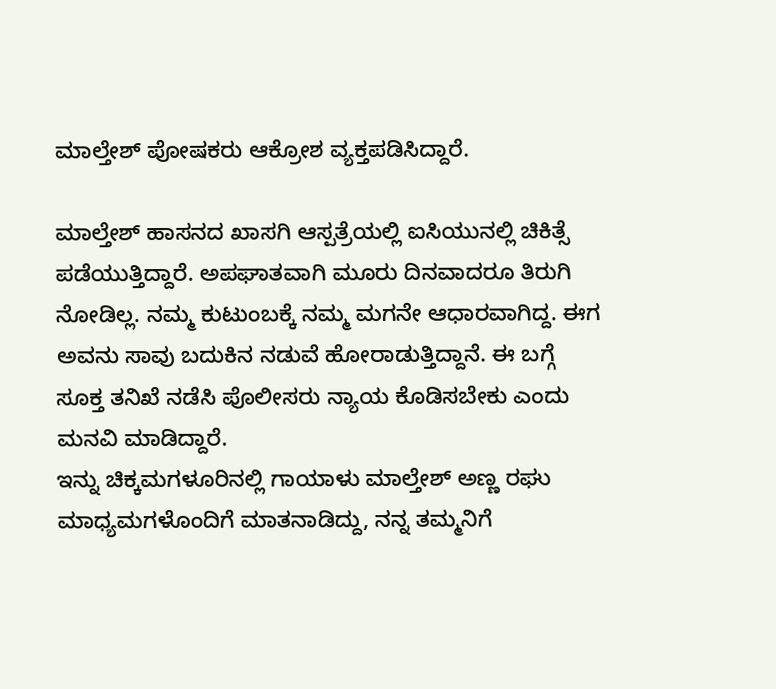ಮಾಲ್ತೇಶ್ ಪೋಷಕರು ಆಕ್ರೋಶ ವ್ಯಕ್ತಪಡಿಸಿದ್ದಾರೆ.

ಮಾಲ್ತೇಶ್ ಹಾಸನದ ಖಾಸಗಿ ಆಸ್ಪತ್ರೆಯಲ್ಲಿ ಐಸಿಯುನಲ್ಲಿ ಚಿಕಿತ್ಸೆ ಪಡೆಯುತ್ತಿದ್ದಾರೆ. ಅಪಘಾತವಾಗಿ ಮೂರು ದಿನವಾದರೂ ತಿರುಗಿ ನೋಡಿಲ್ಲ. ನಮ್ಮ ಕುಟುಂಬಕ್ಕೆ ನಮ್ಮ ಮಗನೇ ಆಧಾರವಾಗಿದ್ದ. ಈಗ ಅವನು ಸಾವು ಬದುಕಿನ ನಡುವೆ ಹೋರಾಡುತ್ತಿದ್ದಾನೆ. ಈ ಬಗ್ಗೆ ಸೂಕ್ತ ತನಿಖೆ ನಡೆಸಿ ಪೊಲೀಸರು ನ್ಯಾಯ ಕೊಡಿಸಬೇಕು ಎಂದು ಮನವಿ ಮಾಡಿದ್ದಾರೆ.
ಇನ್ನು ಚಿಕ್ಕಮಗಳೂರಿನಲ್ಲಿ ಗಾಯಾಳು ಮಾಲ್ತೇಶ್ ಅಣ್ಣ ರಘು ಮಾಧ್ಯಮಗಳೊಂದಿಗೆ ಮಾತನಾಡಿದ್ದು, ನನ್ನ ತಮ್ಮನಿಗೆ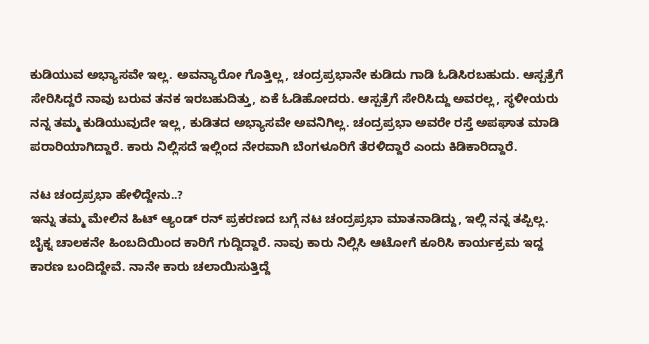ಕುಡಿಯುವ ಅಭ್ಯಾಸವೇ ಇಲ್ಲ. ಅವನ್ಯಾರೋ ಗೊತ್ತಿಲ್ಲ, ಚಂದ್ರಪ್ರಭಾನೇ ಕುಡಿದು ಗಾಡಿ ಓಡಿಸಿರಬಹುದು. ಆಸ್ಪತ್ರೆಗೆ ಸೇರಿಸಿದ್ದರೆ ನಾವು ಬರುವ ತನಕ ಇರಬಹುದಿತ್ತು, ಏಕೆ ಓಡಿಹೋದರು. ಆಸ್ಪತ್ರೆಗೆ ಸೇರಿಸಿದ್ದು ಅವರಲ್ಲ, ಸ್ಥಳೀಯರು ನನ್ನ ತಮ್ಮ ಕುಡಿಯುವುದೇ ಇಲ್ಲ, ಕುಡಿತದ ಅಭ್ಯಾಸವೇ ಅವನಿಗಿಲ್ಲ. ಚಂದ್ರಪ್ರಭಾ ಅವರೇ ರಸ್ತೆ ಅಪಘಾತ ಮಾಡಿ ಪರಾರಿಯಾಗಿದ್ದಾರೆ. ಕಾರು ನಿಲ್ಲಿಸದೆ ಇಲ್ಲಿಂದ ನೇರವಾಗಿ ಬೆಂಗಳೂರಿಗೆ ತೆರಳಿದ್ದಾರೆ ಎಂದು ಕಿಡಿಕಾರಿದ್ದಾರೆ.

ನಟ ಚಂದ್ರಪ್ರಭಾ ಹೇಳಿದ್ದೇನು..?
ಇನ್ನು ತಮ್ಮ ಮೇಲಿನ ಹಿಟ್ ಆ್ಯಂಡ್ ರನ್ ಪ್ರಕರಣದ ಬಗ್ಗೆ ನಟ ಚಂದ್ರಪ್ರಭಾ ಮಾತನಾಡಿದ್ದು, ಇಲ್ಲಿ ನನ್ನ ತಪ್ಪಿಲ್ಲ. ಬೈಕ್ನ ಚಾಲಕನೇ ಹಿಂಬದಿಯಿಂದ ಕಾರಿಗೆ ಗುದ್ದಿದ್ದಾರೆ. ನಾವು ಕಾರು ನಿಲ್ಲಿಸಿ ಆಟೋಗೆ ಕೂರಿಸಿ ಕಾರ್ಯಕ್ರಮ ಇದ್ದ ಕಾರಣ ಬಂದಿದ್ದೇವೆ. ನಾನೇ ಕಾರು ಚಲಾಯಿಸುತ್ತಿದ್ದೆ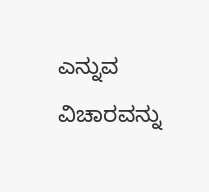ಎನ್ನುವ ವಿಚಾರವನ್ನು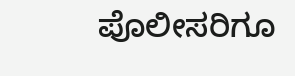ಪೊಲೀಸರಿಗೂ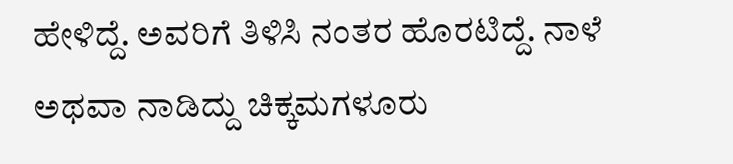ಹೇಳಿದ್ದೆ. ಅವರಿಗೆ ತಿಳಿಸಿ ನಂತರ ಹೊರಟಿದ್ದೆ. ನಾಳೆ ಅಥವಾ ನಾಡಿದ್ದು ಚಿಕ್ಕಮಗಳೂರು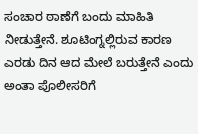ಸಂಚಾರ ಠಾಣೆಗೆ ಬಂದು ಮಾಹಿತಿ ನೀಡುತ್ತೇನೆ. ಶೂಟಿಂಗ್ನಲ್ಲಿರುವ ಕಾರಣ ಎರಡು ದಿನ ಆದ ಮೇಲೆ ಬರುತ್ತೇನೆ ಎಂದು ಅಂತಾ ಪೊಲೀಸರಿಗೆ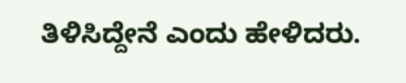ತಿಳಿಸಿದ್ದೇನೆ ಎಂದು ಹೇಳಿದರು.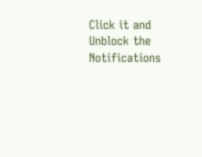Click it and Unblock the Notifications